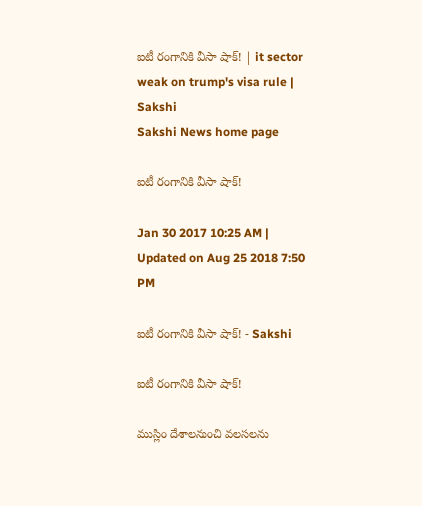ఐటీ రంగానికి వీసా షాక్‌! | it sector weak on trump's visa rule | Sakshi
Sakshi News home page

ఐటీ రంగానికి వీసా షాక్‌!

Jan 30 2017 10:25 AM | Updated on Aug 25 2018 7:50 PM

ఐటీ రంగానికి వీసా షాక్‌! - Sakshi

ఐటీ రంగానికి వీసా షాక్‌!

ముస్లిం దేశాలనుంచి వలసలను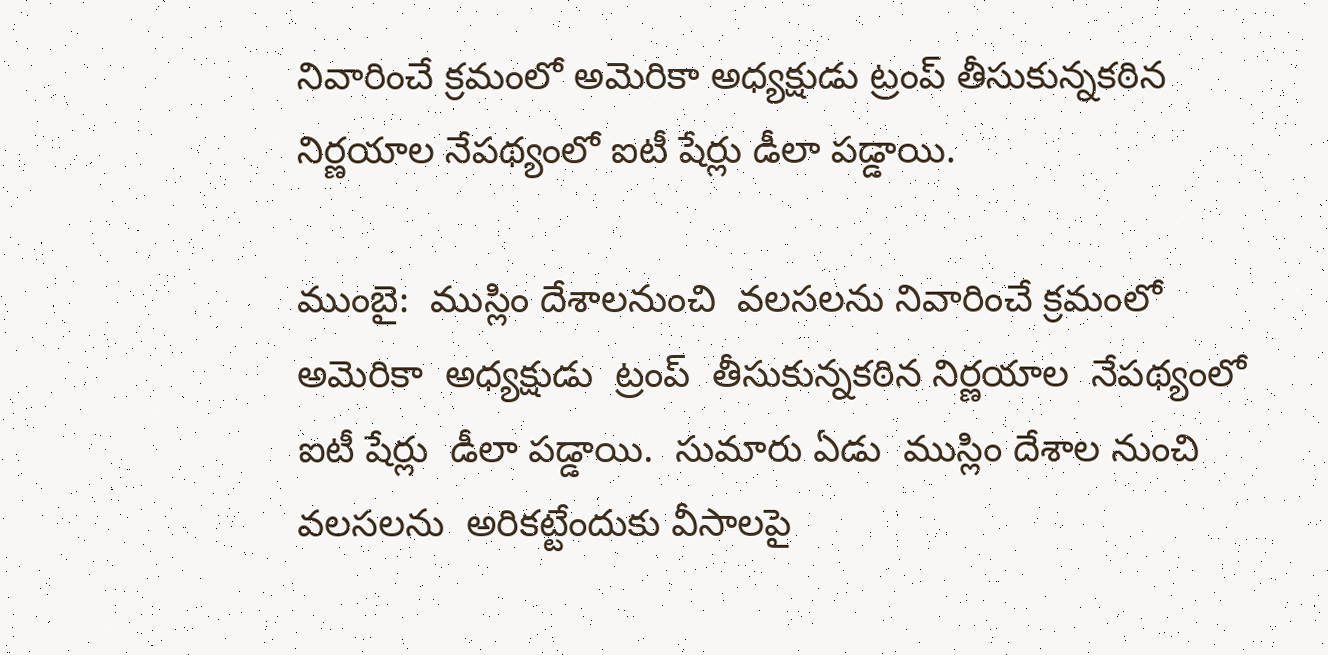నివారించే క్రమంలో అమెరికా అధ్యక్షుడు ట్రంప్‌ తీసుకున్నకఠిన నిర్ణయాల నేపథ్యంలో ఐటీ షేర్లు డీలా పడ్డాయి.

ముంబై:  ముస్లిం దేశాలనుంచి  వలసలను నివారించే క్రమంలో  అమెరికా  అధ్యక్షుడు  ట్రంప్‌  తీసుకున్నకఠిన నిర్ణయాల  నేపథ్యంలో ఐటీ షేర్లు  డీలా పడ్డాయి.  సుమారు ఏడు  ముస్లిం దేశాల నుంచి వలసలను  అరికట్టేందుకు వీసాలపై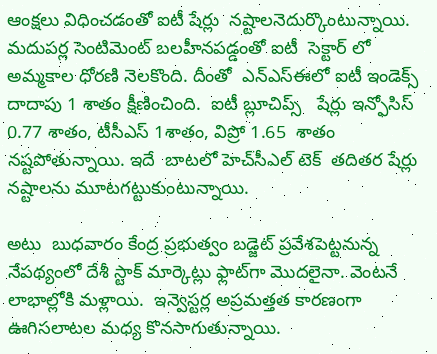ఆంక్షలు విధించడంతో ఐటీ షేర్లు  నష్టాలనెదుర్కొంటున్నాయి.  మదుపర్ల సెంటిమెంట్‌ బలహీనపడ్డంతో ఐటీ  సెక్టార్‌ లో  అమ్మకాల ధోరణి నెలకొంది. దీంతో  ఎన్‌ఎస్‌ఈలో ఐటీ ఇండెక్స్‌ దాదాపు 1 శాతం క్షీణించింది.  ఐటీ బ్లూచిప్స్‌   షేర్లు ఇన్ఫోసిస్‌ 0.77 శాతం, టీసీఎస్‌ 1శాతం, విప్రో 1.65  శాతం నష్టపోతున్నాయి. ఇదే  బాటలో హెచ్‌సీఎల్‌ టెక్‌  తదితర షేర్లు నష్టాలను మూటగట్టుకుంటున్నాయి.

అటు  బుధవారం కేంద్ర ప్రభుత్వం బడ్జెట్ ప్రవేశపెట్టనున్న నేపథ్యంలో దేశీ స్టాక్‌ మార్కెట్లు ఫ్లాట్‌గా మొదలైనా. వెంటనే లాభాల్లోకి మళ్లాయి.  ఇన్వెస్టర్ల అప్రమత్తత కారణంగా ఊగిసలాటల మధ్య కొనసాగుతున్నాయి.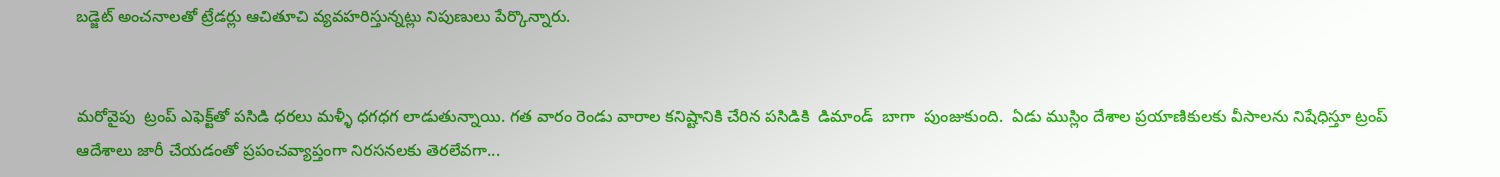బడ్జెట్‌ అంచనాలతో ట్రేడర్లు ఆచితూచి వ్యవహరిస్తున్నట్లు నిపుణులు పేర్కొన్నారు.


మరోవైపు  ట్రంప్‌ ఎఫెక్ట్‌తో పసిడి ధరలు మళ్ళీ ధగధగ లాడుతున్నాయి. గత వారం రెండు వారాల కనిష్టానికి చేరిన పసిడికి  డిమాండ్‌  బాగా  పుంజుకుంది.  ఏడు ముస్లిం దేశాల ప్రయాణికులకు వీసాలను నిషేధిస్తూ ట్రంప్‌ ఆదేశాలు జారీ చేయడంతో ప్రపంచవ్యాప్తంగా నిరసనలకు తెరలేవగా...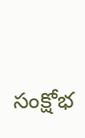సంక్షోభ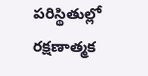పరిస్థితుల్లో రక్షణాత్మక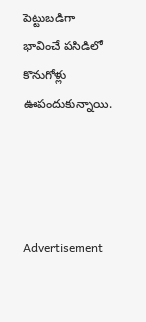పెట్టుబడిగా భావించే పసిడిలో కొనుగోళ్లు  ఊపందుకున్నాయి.




Advertisement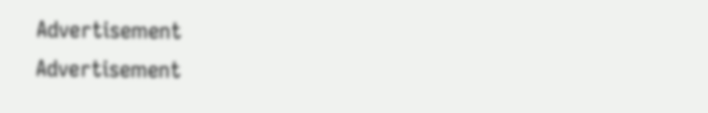Advertisement
Advertisement